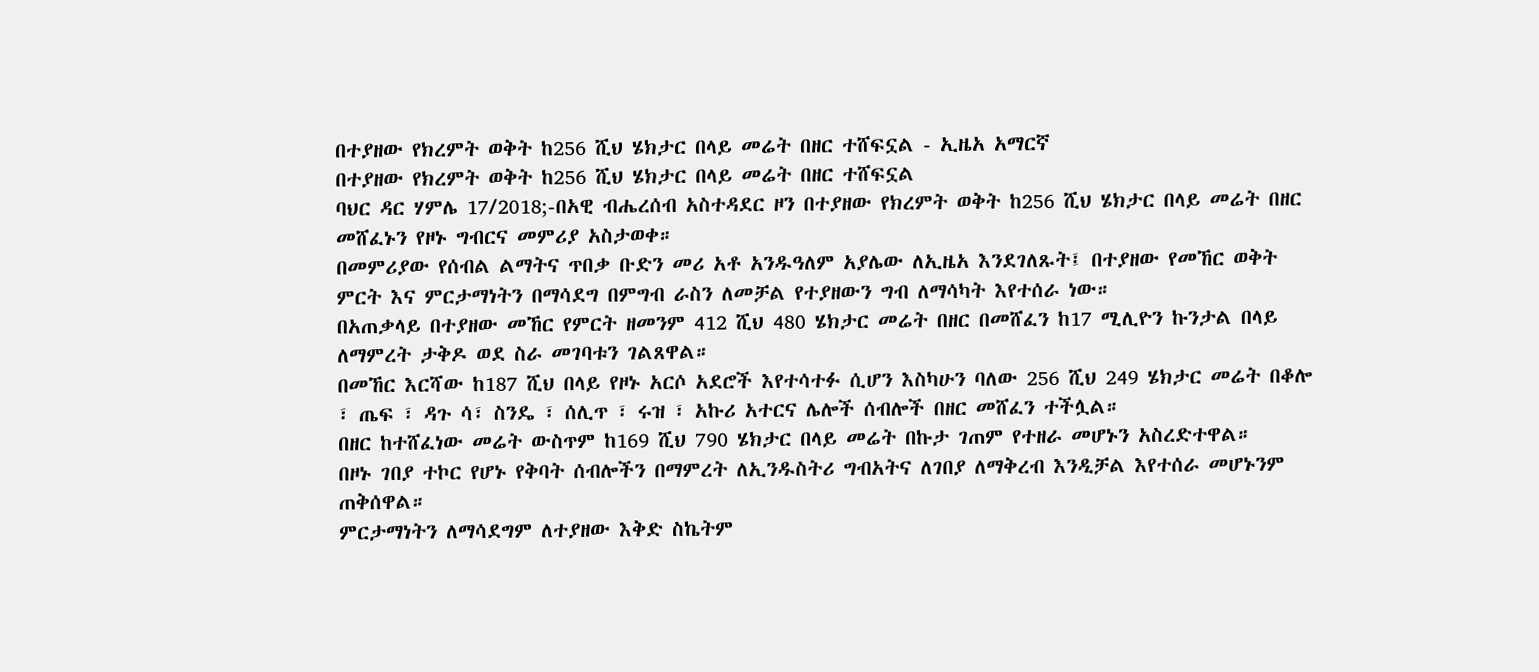በተያዘው የክረምት ወቅት ከ256 ሺህ ሄክታር በላይ መሬት በዘር ተሸፍኗል - ኢዜአ አማርኛ
በተያዘው የክረምት ወቅት ከ256 ሺህ ሄክታር በላይ መሬት በዘር ተሸፍኗል
ባህር ዳር ሃምሌ 17/2018;-በአዊ ብሔረሰብ አስተዳደር ዞን በተያዘው የክረምት ወቅት ከ256 ሺህ ሄክታር በላይ መሬት በዘር መሸፈኑን የዞኑ ግብርና መምሪያ አስታወቀ።
በመምሪያው የሰብል ልማትና ጥበቃ ቡድን መሪ አቶ አንዱዓለም አያሌው ለኢዜአ እንደገለጹት፤ በተያዘው የመኸር ወቅት ምርት እና ምርታማነትን በማሳደግ በምግብ ራስን ለመቻል የተያዘውን ግብ ለማሳካት እየተሰራ ነው።
በአጠቃላይ በተያዘው መኸር የምርት ዘመንም 412 ሺህ 480 ሄክታር መሬት በዘር በመሸፈን ከ17 ሚሊዮን ኩንታል በላይ ለማምረት ታቅዶ ወደ ስራ መገባቱን ገልጸዋል።
በመኸር እርሻው ከ187 ሺህ በላይ የዞኑ አርሶ አደሮች እየተሳተፉ ሲሆን እስካሁን ባለው 256 ሺህ 249 ሄክታር መሬት በቆሎ ፣ ጤፍ ፣ ዳጉ ሳ፣ ስንዴ ፣ ሰሊጥ ፣ ሩዝ ፣ አኩሪ አተርና ሌሎች ሰብሎች በዘር መሸፈን ተችሏል።
በዘር ከተሸፈነው መሬት ውስጥም ከ169 ሺህ 790 ሄክታር በላይ መሬት በኩታ ገጠም የተዘራ መሆኑን አስረድተዋል።
በዞኑ ገበያ ተኮር የሆኑ የቅባት ሰብሎችን በማምረት ለኢንዱስትሪ ግብአትና ለገበያ ለማቅረብ እንዲቻል እየተሰራ መሆኑንም ጠቅሰዋል።
ምርታማነትን ለማሳደግም ለተያዘው እቅድ ስኬትም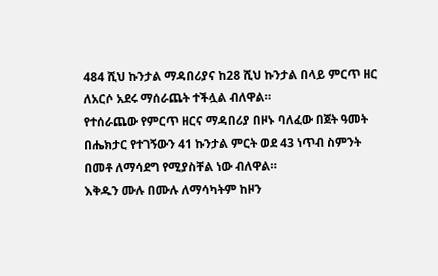484 ሺህ ኩንታል ማዳበሪያና ከ28 ሺህ ኩንታል በላይ ምርጥ ዘር ለአርሶ አደሩ ማሰራጨት ተችሏል ብለዋል።
የተሰራጨው የምርጥ ዘርና ማዳበሪያ በዞኑ ባለፈው በጀት ዓመት በሔክታር የተገኝውን 41 ኩንታል ምርት ወደ 43 ነጥብ ስምንት በመቶ ለማሳደግ የሚያስቸል ነው ብለዋል።
እቅዱን ሙሉ በሙሉ ለማሳካትም ከዞን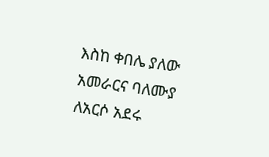እስከ ቀበሌ ያለው አመራርና ባለሙያ ለአርሶ አደሩ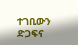ተገቢውን ድጋፍና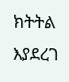ክትትል እያደረገ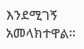እንደሚገኝ አመላክተዋል።